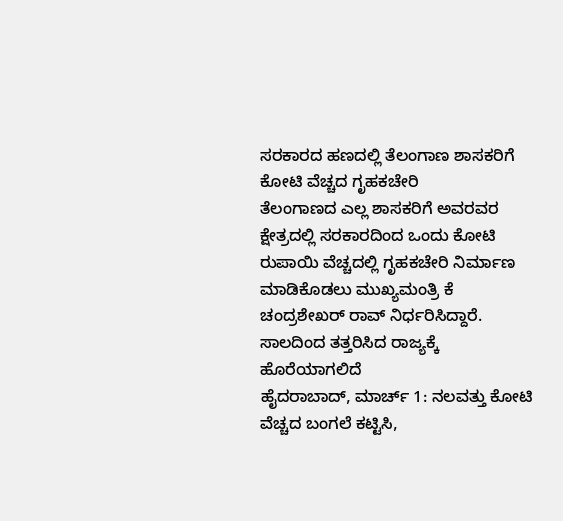ಸರಕಾರದ ಹಣದಲ್ಲಿ ತೆಲಂಗಾಣ ಶಾಸಕರಿಗೆ ಕೋಟಿ ವೆಚ್ಚದ ಗೃಹಕಚೇರಿ
ತೆಲಂಗಾಣದ ಎಲ್ಲ ಶಾಸಕರಿಗೆ ಅವರವರ ಕ್ಷೇತ್ರದಲ್ಲಿ ಸರಕಾರದಿಂದ ಒಂದು ಕೋಟಿ ರುಪಾಯಿ ವೆಚ್ಚದಲ್ಲಿ ಗೃಹಕಚೇರಿ ನಿರ್ಮಾಣ ಮಾಡಿಕೊಡಲು ಮುಖ್ಯಮಂತ್ರಿ ಕೆ ಚಂದ್ರಶೇಖರ್ ರಾವ್ ನಿರ್ಧರಿಸಿದ್ದಾರೆ. ಸಾಲದಿಂದ ತತ್ತರಿಸಿದ ರಾಜ್ಯಕ್ಕೆ ಹೊರೆಯಾಗಲಿದೆ
ಹೈದರಾಬಾದ್, ಮಾರ್ಚ್ 1: ನಲವತ್ತು ಕೋಟಿ ವೆಚ್ಚದ ಬಂಗಲೆ ಕಟ್ಟಿಸಿ,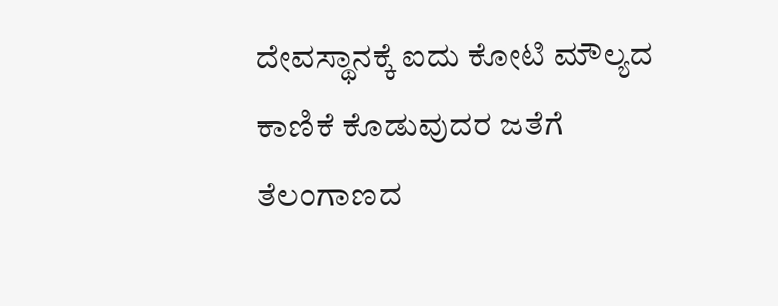ದೇವಸ್ಥಾನಕ್ಕೆ ಐದು ಕೋಟಿ ಮೌಲ್ಯದ ಕಾಣಿಕೆ ಕೊಡುವುದರ ಜತೆಗೆ ತೆಲಂಗಾಣದ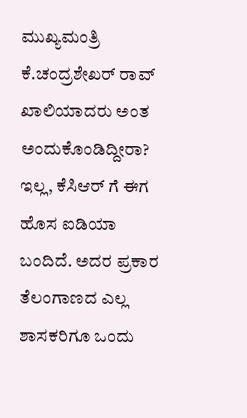ಮುಖ್ಯಮಂತ್ರಿ ಕೆ.ಚಂದ್ರಶೇಖರ್ ರಾವ್ ಖಾಲಿಯಾದರು ಅಂತ ಅಂದುಕೊಂಡಿದ್ದೀರಾ? ಇಲ್ಲ, ಕೆಸಿಆರ್ ಗೆ ಈಗ ಹೊಸ ಐಡಿಯಾ ಬಂದಿದೆ. ಅದರ ಪ್ರಕಾರ ತೆಲಂಗಾಣದ ಎಲ್ಲ ಶಾಸಕರಿಗೂ ಒಂದು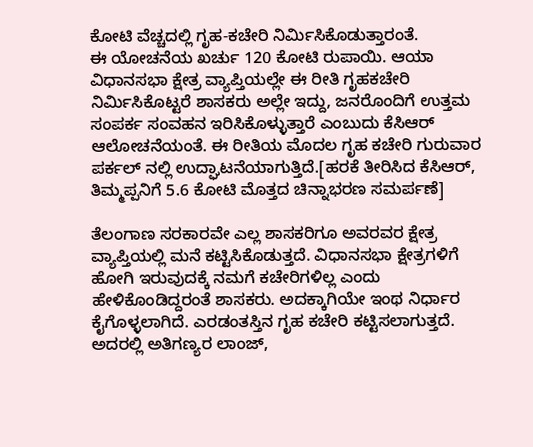ಕೋಟಿ ವೆಚ್ಚದಲ್ಲಿ ಗೃಹ-ಕಚೇರಿ ನಿರ್ಮಿಸಿಕೊಡುತ್ತಾರಂತೆ.
ಈ ಯೋಚನೆಯ ಖರ್ಚು 120 ಕೋಟಿ ರುಪಾಯಿ. ಆಯಾ ವಿಧಾನಸಭಾ ಕ್ಷೇತ್ರ ವ್ಯಾಪ್ತಿಯಲ್ಲೇ ಈ ರೀತಿ ಗೃಹಕಚೇರಿ ನಿರ್ಮಿಸಿಕೊಟ್ಟರೆ ಶಾಸಕರು ಅಲ್ಲೇ ಇದ್ದು, ಜನರೊಂದಿಗೆ ಉತ್ತಮ ಸಂಪರ್ಕ ಸಂವಹನ ಇರಿಸಿಕೊಳ್ಳುತ್ತಾರೆ ಎಂಬುದು ಕೆಸಿಆರ್ ಆಲೋಚನೆಯಂತೆ. ಈ ರೀತಿಯ ಮೊದಲ ಗೃಹ ಕಚೇರಿ ಗುರುವಾರ ಪರ್ಕಲ್ ನಲ್ಲಿ ಉದ್ಘಾಟನೆಯಾಗುತ್ತಿದೆ.[ಹರಕೆ ತೀರಿಸಿದ ಕೆಸಿಆರ್, ತಿಮ್ಮಪ್ಪನಿಗೆ 5.6 ಕೋಟಿ ಮೊತ್ತದ ಚಿನ್ನಾಭರಣ ಸಮರ್ಪಣೆ]

ತೆಲಂಗಾಣ ಸರಕಾರವೇ ಎಲ್ಲ ಶಾಸಕರಿಗೂ ಅವರವರ ಕ್ಷೇತ್ರ ವ್ಯಾಪ್ತಿಯಲ್ಲಿ ಮನೆ ಕಟ್ಟಿಸಿಕೊಡುತ್ತದೆ. ವಿಧಾನಸಭಾ ಕ್ಷೇತ್ರಗಳಿಗೆ ಹೋಗಿ ಇರುವುದಕ್ಕೆ ನಮಗೆ ಕಚೇರಿಗಳಿಲ್ಲ ಎಂದು ಹೇಳಿಕೊಂಡಿದ್ದರಂತೆ ಶಾಸಕರು. ಅದಕ್ಕಾಗಿಯೇ ಇಂಥ ನಿರ್ಧಾರ ಕೈಗೊಳ್ಳಲಾಗಿದೆ. ಎರಡಂತಸ್ತಿನ ಗೃಹ ಕಚೇರಿ ಕಟ್ಟಿಸಲಾಗುತ್ತದೆ.
ಅದರಲ್ಲಿ ಅತಿಗಣ್ಯರ ಲಾಂಜ್,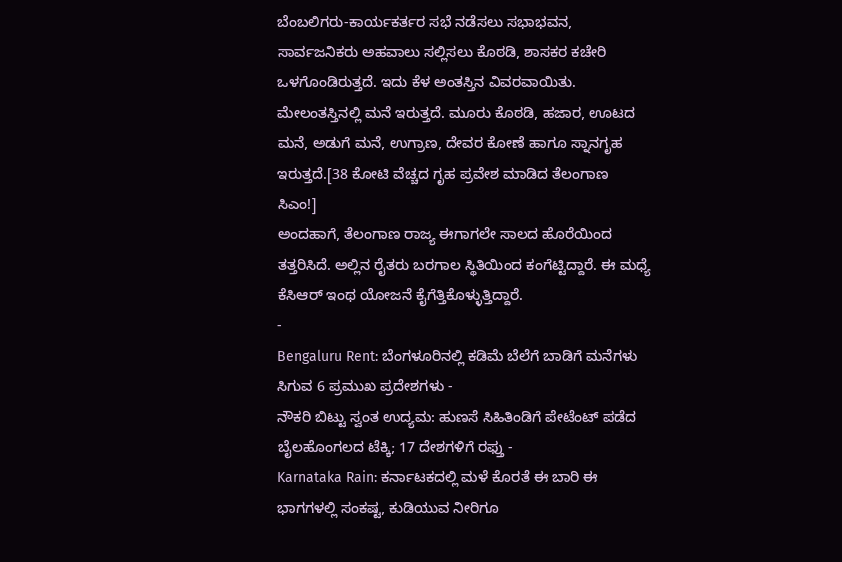ಬೆಂಬಲಿಗರು-ಕಾರ್ಯಕರ್ತರ ಸಭೆ ನಡೆಸಲು ಸಭಾಭವನ, ಸಾರ್ವಜನಿಕರು ಅಹವಾಲು ಸಲ್ಲಿಸಲು ಕೊಠಡಿ, ಶಾಸಕರ ಕಚೇರಿ ಒಳಗೊಂಡಿರುತ್ತದೆ. ಇದು ಕೆಳ ಅಂತಸ್ತಿನ ವಿವರವಾಯಿತು. ಮೇಲಂತಸ್ತಿನಲ್ಲಿ ಮನೆ ಇರುತ್ತದೆ. ಮೂರು ಕೊಠಡಿ, ಹಜಾರ, ಊಟದ ಮನೆ, ಅಡುಗೆ ಮನೆ, ಉಗ್ರಾಣ, ದೇವರ ಕೋಣೆ ಹಾಗೂ ಸ್ನಾನಗೃಹ ಇರುತ್ತದೆ.[38 ಕೋಟಿ ವೆಚ್ಚದ ಗೃಹ ಪ್ರವೇಶ ಮಾಡಿದ ತೆಲಂಗಾಣ ಸಿಎಂ!]
ಅಂದಹಾಗೆ, ತೆಲಂಗಾಣ ರಾಜ್ಯ ಈಗಾಗಲೇ ಸಾಲದ ಹೊರೆಯಿಂದ ತತ್ತರಿಸಿದೆ. ಅಲ್ಲಿನ ರೈತರು ಬರಗಾಲ ಸ್ಥಿತಿಯಿಂದ ಕಂಗೆಟ್ಟಿದ್ದಾರೆ. ಈ ಮಧ್ಯೆ ಕೆಸಿಆರ್ ಇಂಥ ಯೋಜನೆ ಕೈಗೆತ್ತಿಕೊಳ್ಳುತ್ತಿದ್ದಾರೆ.
-
Bengaluru Rent: ಬೆಂಗಳೂರಿನಲ್ಲಿ ಕಡಿಮೆ ಬೆಲೆಗೆ ಬಾಡಿಗೆ ಮನೆಗಳು ಸಿಗುವ 6 ಪ್ರಮುಖ ಪ್ರದೇಶಗಳು -
ನೌಕರಿ ಬಿಟ್ಟು ಸ್ವಂತ ಉದ್ಯಮ: ಹುಣಸೆ ಸಿಹಿತಿಂಡಿಗೆ ಪೇಟೆಂಟ್ ಪಡೆದ ಬೈಲಹೊಂಗಲದ ಟೆಕ್ಕಿ; 17 ದೇಶಗಳಿಗೆ ರಫ್ತು -
Karnataka Rain: ಕರ್ನಾಟಕದಲ್ಲಿ ಮಳೆ ಕೊರತೆ ಈ ಬಾರಿ ಈ ಭಾಗಗಳಲ್ಲಿ ಸಂಕಷ್ಟ, ಕುಡಿಯುವ ನೀರಿಗೂ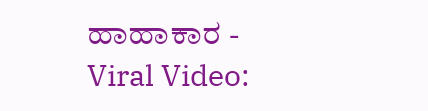ಹಾಹಾಕಾರ -
Viral Video: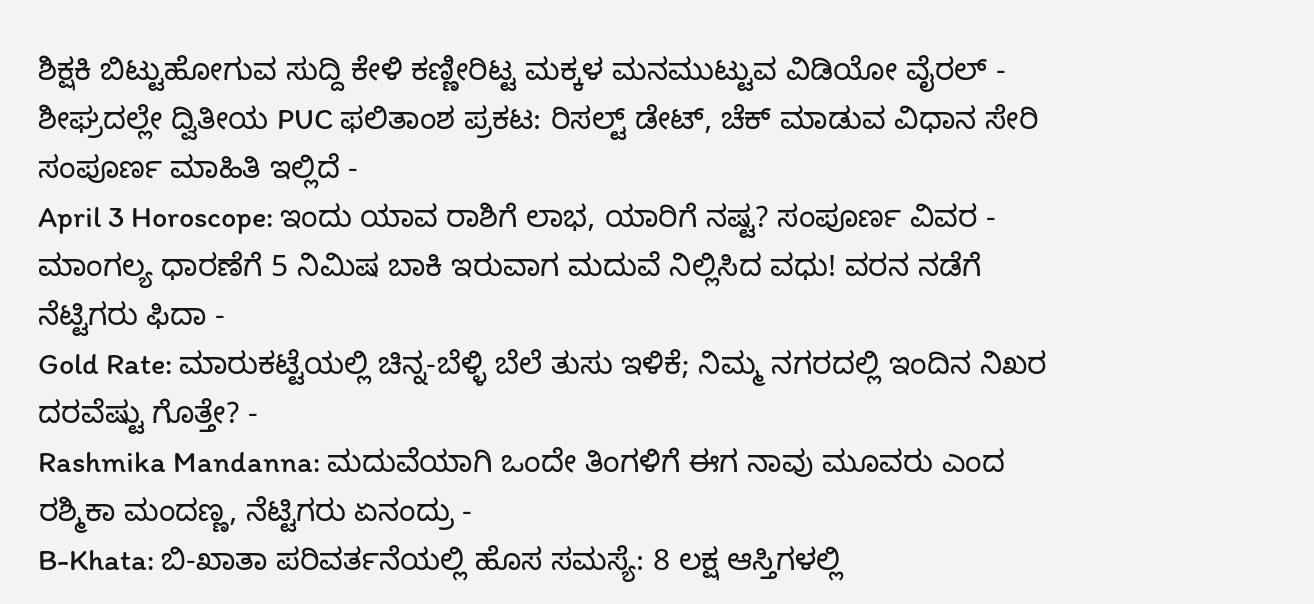ಶಿಕ್ಷಕಿ ಬಿಟ್ಟುಹೋಗುವ ಸುದ್ದಿ ಕೇಳಿ ಕಣ್ಣೀರಿಟ್ಟ ಮಕ್ಕಳ ಮನಮುಟ್ಟುವ ವಿಡಿಯೋ ವೈರಲ್ -
ಶೀಘ್ರದಲ್ಲೇ ದ್ವಿತೀಯ PUC ಫಲಿತಾಂಶ ಪ್ರಕಟ: ರಿಸಲ್ಟ್ ಡೇಟ್, ಚೆಕ್ ಮಾಡುವ ವಿಧಾನ ಸೇರಿ ಸಂಪೂರ್ಣ ಮಾಹಿತಿ ಇಲ್ಲಿದೆ -
April 3 Horoscope: ಇಂದು ಯಾವ ರಾಶಿಗೆ ಲಾಭ, ಯಾರಿಗೆ ನಷ್ಟ? ಸಂಪೂರ್ಣ ವಿವರ -
ಮಾಂಗಲ್ಯ ಧಾರಣೆಗೆ 5 ನಿಮಿಷ ಬಾಕಿ ಇರುವಾಗ ಮದುವೆ ನಿಲ್ಲಿಸಿದ ವಧು! ವರನ ನಡೆಗೆ ನೆಟ್ಟಿಗರು ಫಿದಾ -
Gold Rate: ಮಾರುಕಟ್ಟೆಯಲ್ಲಿ ಚಿನ್ನ-ಬೆಳ್ಳಿ ಬೆಲೆ ತುಸು ಇಳಿಕೆ; ನಿಮ್ಮ ನಗರದಲ್ಲಿ ಇಂದಿನ ನಿಖರ ದರವೆಷ್ಟು ಗೊತ್ತೇ? -
Rashmika Mandanna: ಮದುವೆಯಾಗಿ ಒಂದೇ ತಿಂಗಳಿಗೆ ಈಗ ನಾವು ಮೂವರು ಎಂದ ರಶ್ಮಿಕಾ ಮಂದಣ್ಣ, ನೆಟ್ಟಿಗರು ಏನಂದ್ರು -
B-Khata: ಬಿ-ಖಾತಾ ಪರಿವರ್ತನೆಯಲ್ಲಿ ಹೊಸ ಸಮಸ್ಯೆ: 8 ಲಕ್ಷ ಆಸ್ತಿಗಳಲ್ಲಿ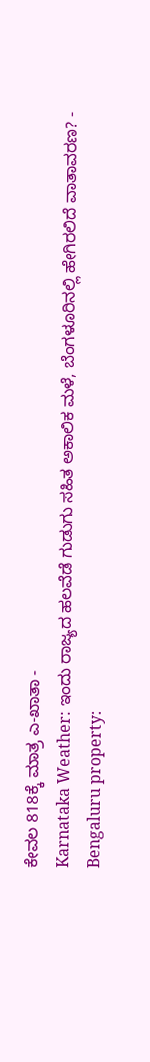ಕೇವಲ 818ಕ್ಕೆ ಮಾತ್ರ ಎ-ಖಾತಾ -
Karnataka Weather: ಇಂದು ರಾಜ್ಯದ ಹಲವೆಡೆ ಗುಡುಗು ಸಹಿತ ಅಕಾಲಿಕ ಮಳೆ, ಬೆಂಗಳೂರಿನಲ್ಲಿ ಹೇಗಿರಲಿದೆ ವಾತಾವರಣ? -
Bengaluru property: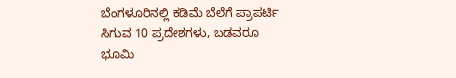ಬೆಂಗಳೂರಿನಲ್ಲಿ ಕಡಿಮೆ ಬೆಲೆಗೆ ಪ್ರಾಪರ್ಟಿ ಸಿಗುವ 10 ಪ್ರದೇಶಗಳು, ಬಡವರೂ ಭೂಮಿ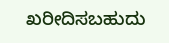ಖರೀದಿಸಬಹುದು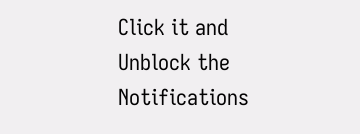Click it and Unblock the Notifications